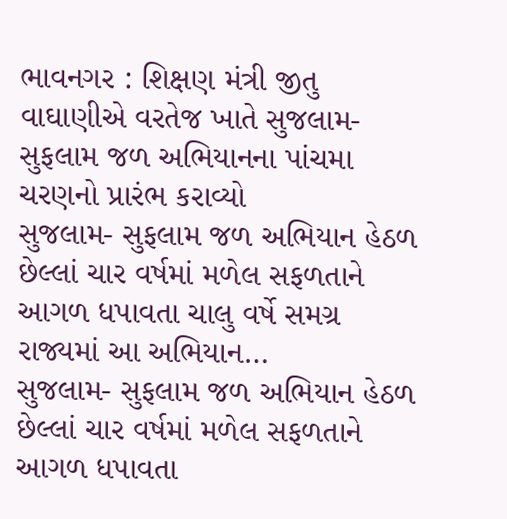ભાવનગર : શિક્ષણ મંત્રી જીતુ વાઘાણીએ વરતેજ ખાતે સુજલામ-સુફલામ જળ અભિયાનના પાંચમા ચરણનો પ્રારંભ કરાવ્યો
સુજલામ- સુફલામ જળ અભિયાન હેઠળ છેલ્લાં ચાર વર્ષમાં મળેલ સફળતાને આગળ ધપાવતા ચાલુ વર્ષે સમગ્ર રાજ્યમાં આ અભિયાન…
સુજલામ- સુફલામ જળ અભિયાન હેઠળ છેલ્લાં ચાર વર્ષમાં મળેલ સફળતાને આગળ ધપાવતા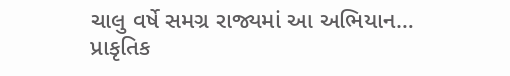ચાલુ વર્ષે સમગ્ર રાજ્યમાં આ અભિયાન…
પ્રાકૃતિક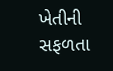ખેતીની સફળતા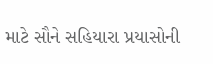માટે સૌને સહિયારા પ્રયાસોની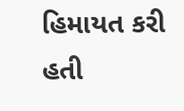હિમાયત કરી હતી